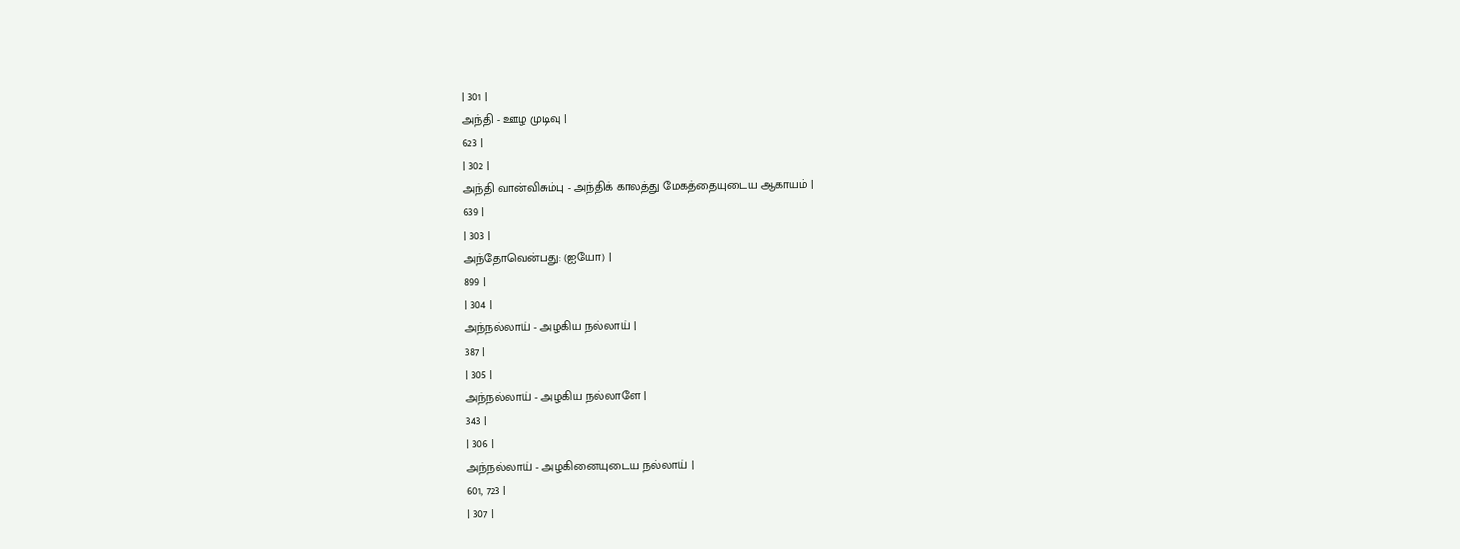| 301 |
அந்தி - ஊழ முடிவு |
623 |
| 302 |
அந்தி வான்விசும்பு - அந்திக் காலத்து மேகத்தையுடைய ஆகாயம் |
639 |
| 303 |
அந்தோவென்பது: (ஐயோ) |
899 |
| 304 |
அந்நல்லாய் - அழகிய நல்லாய் |
387 |
| 305 |
அந்நல்லாய் - அழகிய நல்லாளே |
343 |
| 306 |
அந்நல்லாய் - அழகினையுடைய நல்லாய் |
601, 723 |
| 307 |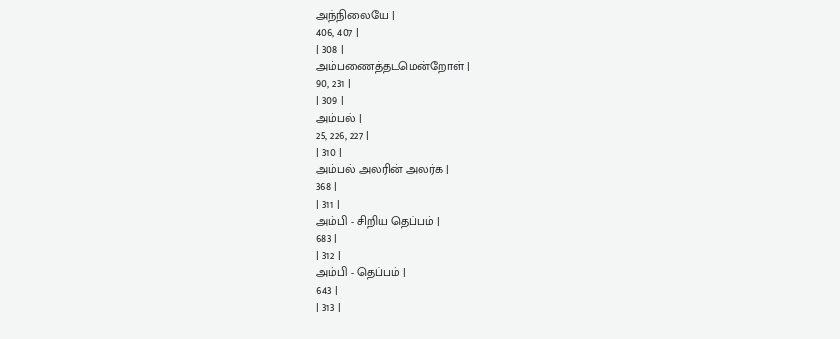அந்நிலையே |
406, 407 |
| 308 |
அம்பணைத்தடமென்றோள் |
90, 231 |
| 309 |
அம்பல் |
25, 226, 227 |
| 310 |
அம்பல் அலரின் அலர்க |
368 |
| 311 |
அம்பி - சிறிய தெப்பம் |
683 |
| 312 |
அம்பி - தெப்பம் |
643 |
| 313 |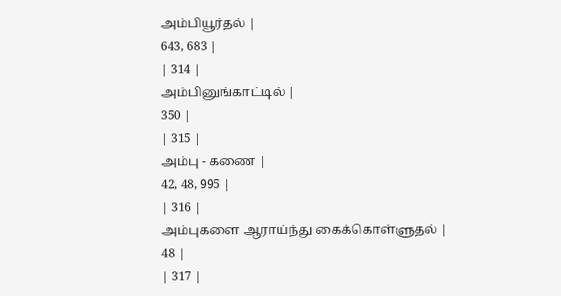அம்பியூர்தல் |
643, 683 |
| 314 |
அம்பினுங்காட்டில் |
350 |
| 315 |
அம்பு - கணை |
42, 48, 995 |
| 316 |
அம்புகளை ஆராய்ந்து கைக்கொள்ளுதல் |
48 |
| 317 |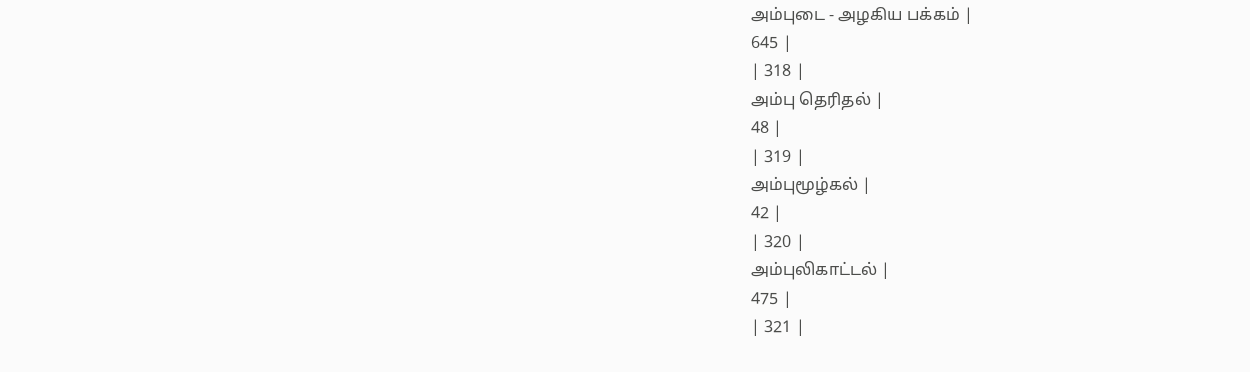அம்புடை - அழகிய பக்கம் |
645 |
| 318 |
அம்பு தெரிதல் |
48 |
| 319 |
அம்புமூழ்கல் |
42 |
| 320 |
அம்புலிகாட்டல் |
475 |
| 321 |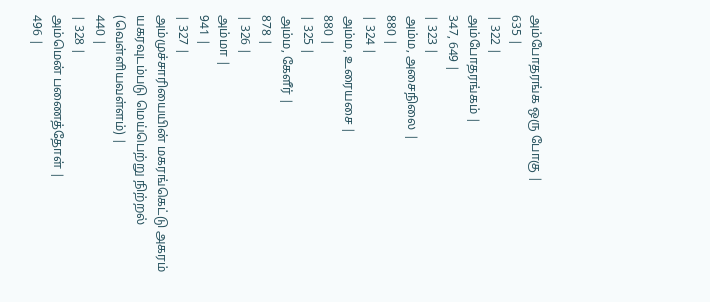அம்போதரங்க ஒரு போகு |
635 |
| 322 |
அம்போதரங்கம் |
347, 649 |
| 323 |
அம்ம, அசைநிலை |
880 |
| 324 |
அம்ம, உரையசை |
880 |
| 325 |
அம்ம, கேளீர் |
878 |
| 326 |
அம்மா |
941 |
| 327 |
அம்முச்சாரியையின் மகரங்கெட்டு அகரம் யகரவுடம்படு மெய்பெற்று நிற்றல் (வெள்ளியவள்ளம்) |
440 |
| 328 |
அம்மென் பணைத்தோள் |
496 |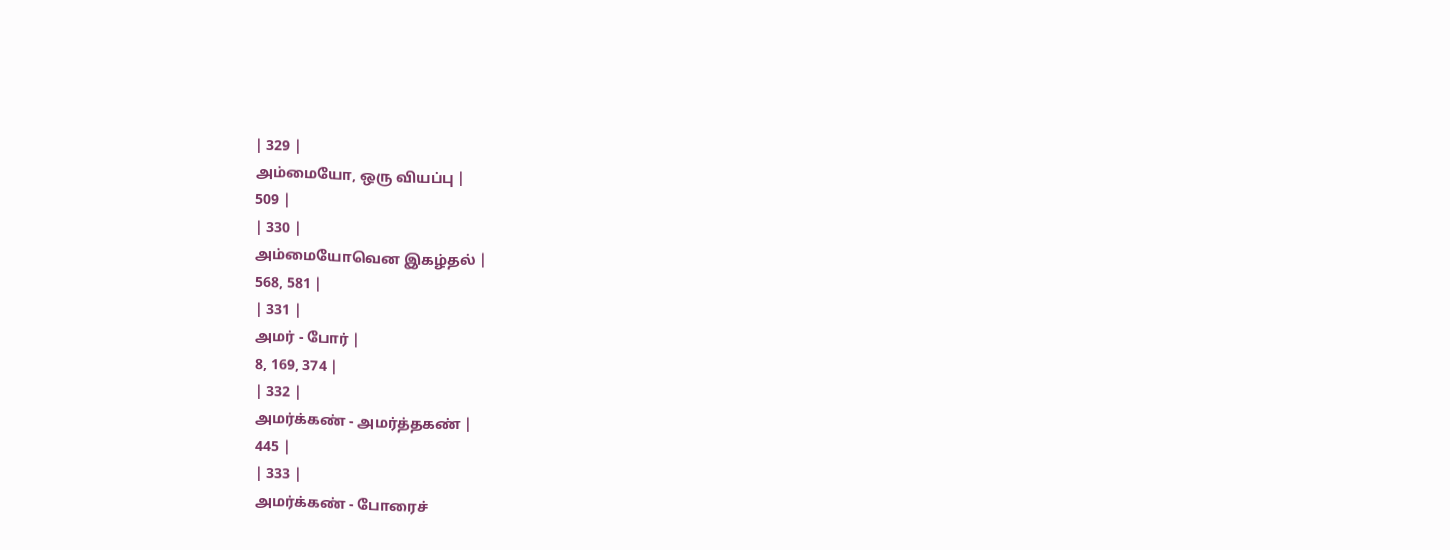| 329 |
அம்மையோ, ஒரு வியப்பு |
509 |
| 330 |
அம்மையோவென இகழ்தல் |
568, 581 |
| 331 |
அமர் - போர் |
8, 169, 374 |
| 332 |
அமர்க்கண் - அமர்த்தகண் |
445 |
| 333 |
அமர்க்கண் - போரைச்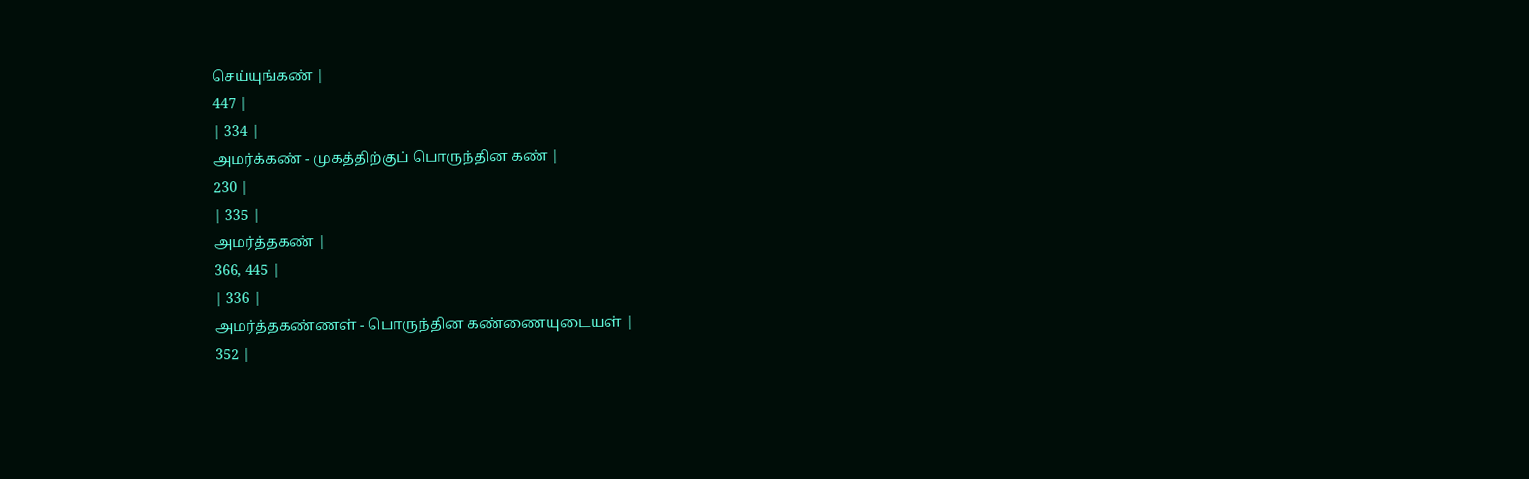செய்யுங்கண் |
447 |
| 334 |
அமர்க்கண் - முகத்திற்குப் பொருந்தின கண் |
230 |
| 335 |
அமர்த்தகண் |
366, 445 |
| 336 |
அமர்த்தகண்ணள் - பொருந்தின கண்ணையுடையள் |
352 |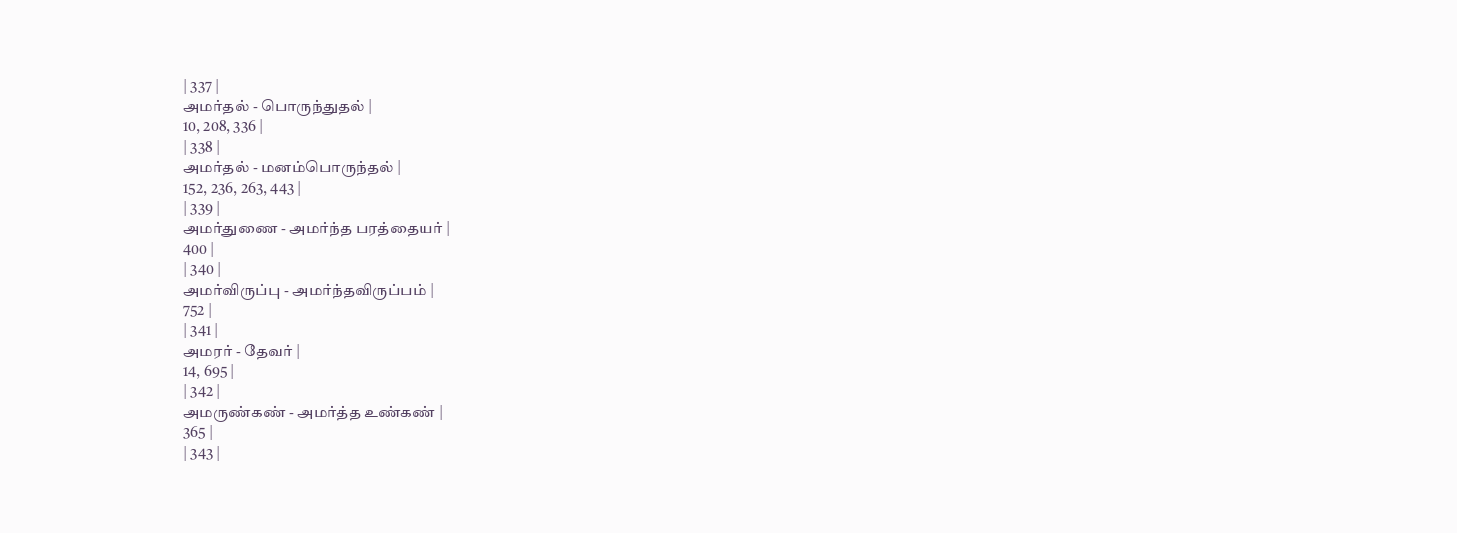| 337 |
அமர்தல் - பொருந்துதல் |
10, 208, 336 |
| 338 |
அமர்தல் - மனம்பொருந்தல் |
152, 236, 263, 443 |
| 339 |
அமர்துணை - அமர்ந்த பரத்தையர் |
400 |
| 340 |
அமர்விருப்பு - அமர்ந்தவிருப்பம் |
752 |
| 341 |
அமரர் - தேவர் |
14, 695 |
| 342 |
அமருண்கண் - அமர்த்த உண்கண் |
365 |
| 343 |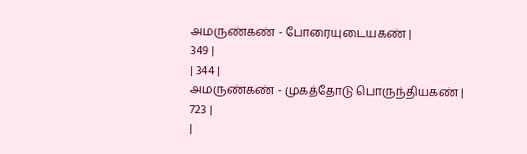அமருண்கண் - போரையுடையகண் |
349 |
| 344 |
அமருண்கண் - முகத்தோடு பொருந்தியகண் |
723 |
|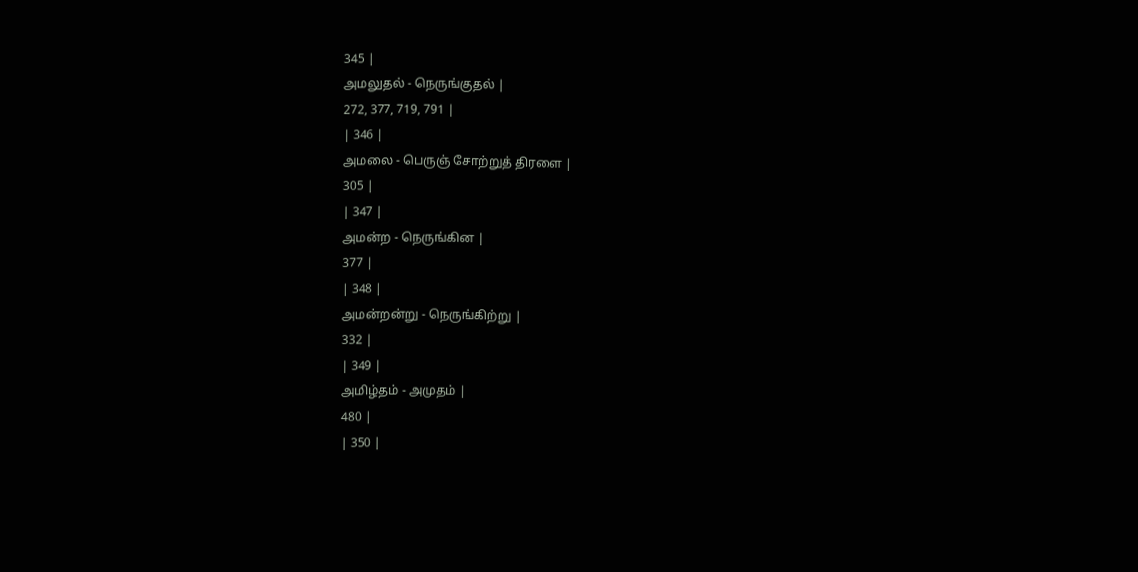345 |
அமலுதல் - நெருங்குதல் |
272, 377, 719, 791 |
| 346 |
அமலை - பெருஞ் சோற்றுத் திரளை |
305 |
| 347 |
அமன்ற - நெருங்கின |
377 |
| 348 |
அமன்றன்று - நெருங்கிற்று |
332 |
| 349 |
அமிழ்தம் - அமுதம் |
480 |
| 350 |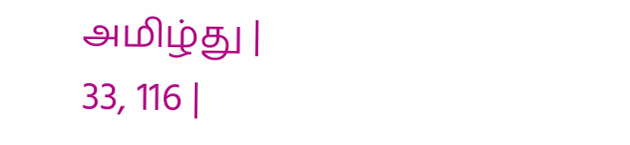அமிழ்து |
33, 116 |